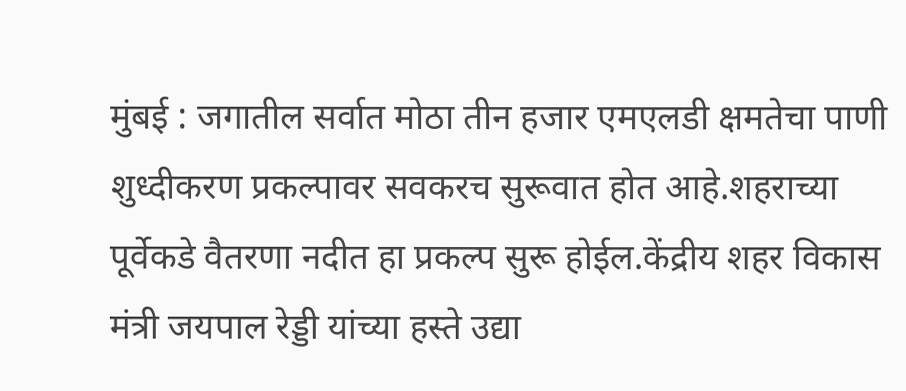मुंबई : जगातील सर्वात मोठा तीन हजार एमएलडी क्षमतेचा पाणी शुध्दीकरण प्रकल्पावर सवकरच सुरूवात होत आहे.शहराच्या पूर्वेकडे वैतरणा नदीत हा प्रकल्प सुरू होईल.केंद्रीय शहर विकास मंत्री जयपाल रेड्डी यांच्या हस्ते उद्या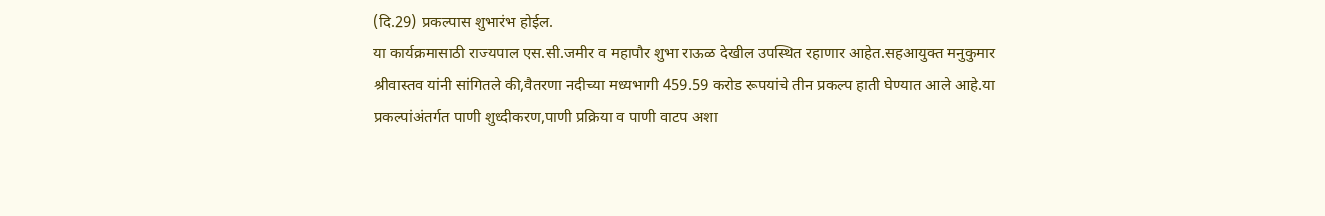(दि.29) प्रकल्पास शुभारंभ होईल.
या कार्यक्रमासाठी राज्यपाल एस.सी.जमीर व महापौर शुभा राऊळ देखील उपस्थित रहाणार आहेत.सहआयुक्त मनुकुमार श्रीवास्तव यांनी सांगितले की,वैतरणा नदीच्या मध्यभागी 459.59 करोड रूपयांचे तीन प्रकल्प हाती घेण्यात आले आहे.या प्रकल्पांअंतर्गत पाणी शुध्दीकरण,पाणी प्रक्रिया व पाणी वाटप अशा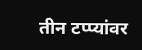तीन टप्प्यांवर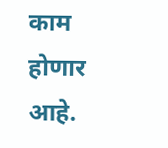काम होणार आहे.